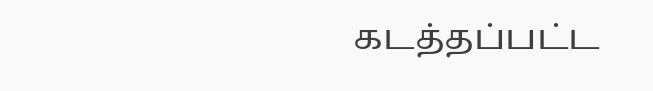கடத்தப்பட்ட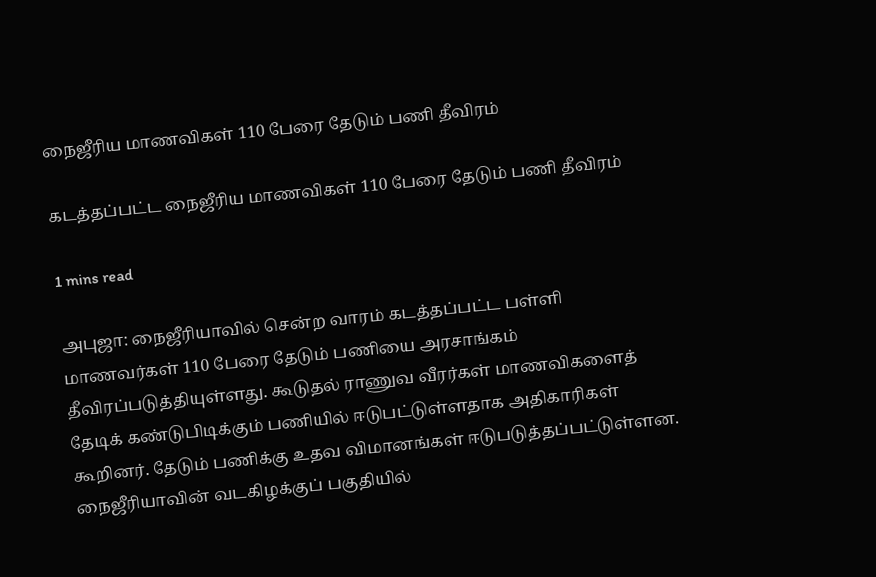நைஜீரிய மாணவிகள் 110 பேரை தேடும் பணி தீவிரம்

கடத்தப்பட்ட நைஜீரிய மாணவிகள் 110 பேரை தேடும் பணி தீவிரம்

1 mins read

அபுஜா: நைஜீரியாவில் சென்ற வாரம் கடத்தப்பட்ட பள்ளி மாணவர்கள் 110 பேரை தேடும் பணியை அரசாங்கம் தீவிரப்படுத்தியுள்ளது. கூடுதல் ராணுவ வீரர்கள் மாணவிகளைத் தேடிக் கண்டுபிடிக்கும் பணியில் ஈடுபட்டுள்ளதாக அதிகாரிகள் கூறினர். தேடும் பணிக்கு உதவ விமானங்கள் ஈடுபடுத்தப்பட்டுள்ளன. நைஜீரியாவின் வடகிழக்குப் பகுதியில்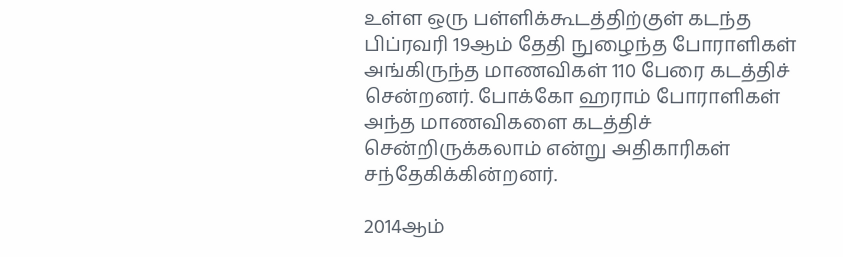உள்ள ஒரு பள்ளிக்கூடத்திற்குள் கடந்த பிப்ரவரி 19ஆம் தேதி நுழைந்த போராளிகள் அங்கிருந்த மாணவிகள் 110 பேரை கடத்திச் சென்றனர். போக்கோ ஹராம் போராளிகள் அந்த மாணவிகளை கடத்திச் சென்றிருக்கலாம் என்று அதிகாரிகள் சந்தேகிக்கின்றனர்.

2014ஆம்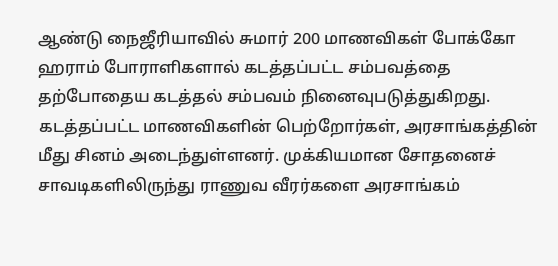ஆண்டு நைஜீரியாவில் சுமார் 200 மாணவிகள் போக்கோ ஹராம் போராளிகளால் கடத்தப்பட்ட சம்பவத்தை தற்போதைய கடத்தல் சம்பவம் நினைவுபடுத்துகிறது. கடத்தப்பட்ட மாணவிகளின் பெற்றோர்கள், அரசாங்கத்தின் மீது சினம் அடைந்துள்ளனர். முக்கியமான சோதனைச் சாவடிகளிலிருந்து ராணுவ வீரர்களை அரசாங்கம்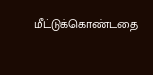மீட்டுக்கொண்டதை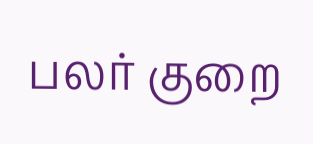பலர் குறை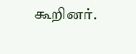கூறினர்.